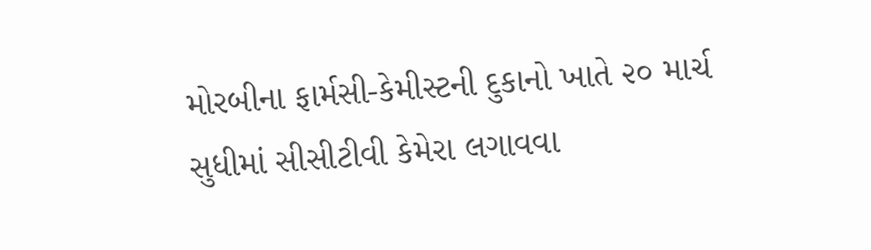મોરબીના ફાર્મસી-કેમીસ્ટની દુકાનો ખાતે ૨૦ માર્ચ સુધીમાં સીસીટીવી કેમેરા લગાવવા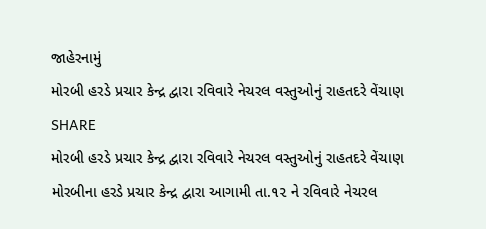જાહેરનામું
મોરબી હરડે પ્રચાર કેન્દ્ર દ્વારા રવિવારે નેચરલ વસ્તુઓનું રાહતદરે વેંચાણ
SHARE
મોરબી હરડે પ્રચાર કેન્દ્ર દ્વારા રવિવારે નેચરલ વસ્તુઓનું રાહતદરે વેંચાણ
મોરબીના હરડે પ્રચાર કેન્દ્ર દ્વારા આગામી તા.૧૨ ને રવિવારે નેચરલ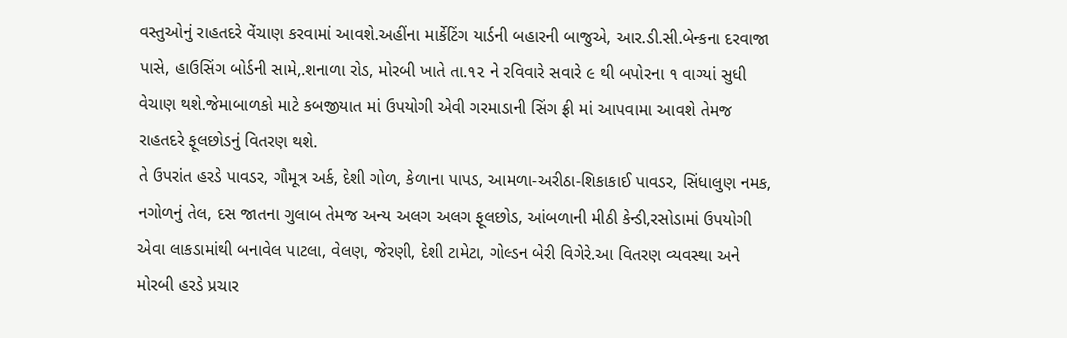વસ્તુઓનું રાહતદરે વેંચાણ કરવામાં આવશે.અહીંના માર્કેટિંગ યાર્ડની બહારની બાજુએ, આર.ડી.સી.બેન્કના દરવાજા પાસે, હાઉસિંગ બોર્ડની સામે,.શનાળા રોડ, મોરબી ખાતે તા.૧૨ ને રવિવારે સવારે ૯ થી બપોરના ૧ વાગ્યાં સુધી વેચાણ થશે.જેમાબાળકો માટે કબજીયાત માં ઉપયોગી એવી ગરમાડાની સિંગ ફ્રી માં આપવામા આવશે તેમજ રાહતદરે ફૂલછોડનું વિતરણ થશે.
તે ઉપરાંત હરડે પાવડર, ગૌમૂત્ર અર્ક, દેશી ગોળ, કેળાના પાપડ, આમળા-અરીઠા-શિકાકાઈ પાવડર, સિંધાલુણ નમક, નગોળનું તેલ, દસ જાતના ગુલાબ તેમજ અન્ય અલગ અલગ ફૂલછોડ, આંબળાની મીઠી કેન્ડી,રસોડામાં ઉપયોગી એવા લાકડામાંથી બનાવેલ પાટલા, વેલણ, જેરણી, દેશી ટામેટા, ગોલ્ડન બેરી વિગેરે.આ વિતરણ વ્યવસ્થા અને મોરબી હરડે પ્રચાર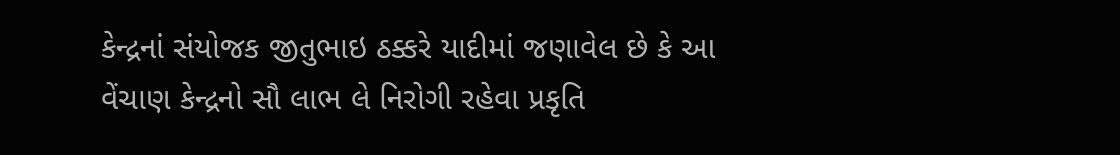કેન્દ્રનાં સંયોજક જીતુભાઇ ઠક્કરે યાદીમાં જણાવેલ છે કે આ વેંચાણ કેન્દ્રનો સૌ લાભ લે નિરોગી રહેવા પ્રકૃતિ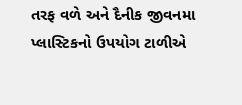તરફ વળે અને દૈનીક જીવનમા પ્લાસ્ટિકનો ઉપયોગ ટાળીએ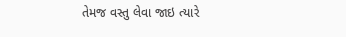તેમજ વસ્તુ લેવા જાઇ ત્યારે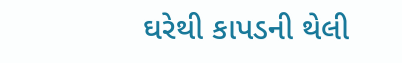ઘરેથી કાપડની થેલી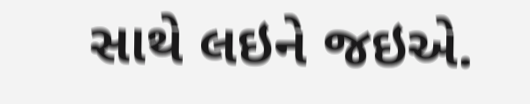સાથે લઇને જઇએ.